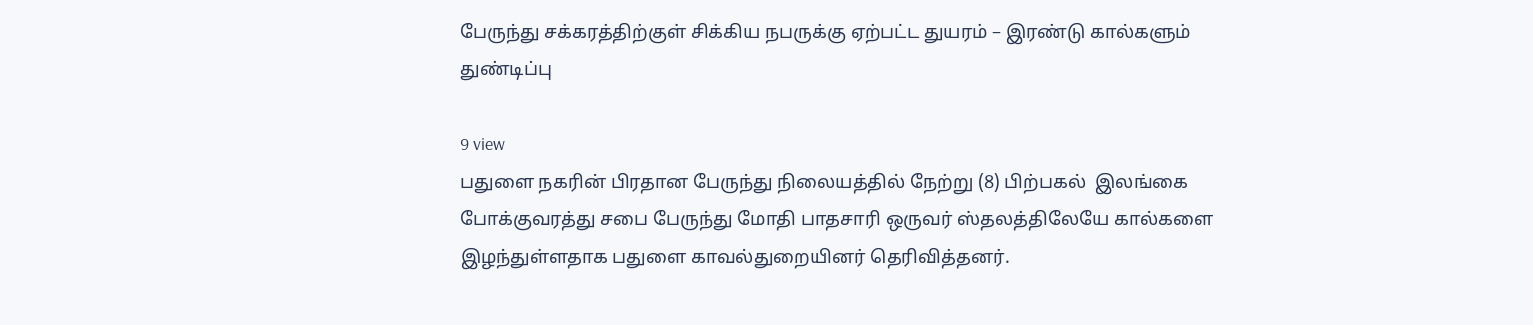பேருந்து சக்கரத்திற்குள் சிக்கிய நபருக்கு ஏற்பட்ட துயரம் – இரண்டு கால்களும் துண்டிப்பு

9 view
பதுளை நகரின் பிரதான பேருந்து நிலையத்தில் நேற்று (8) பிற்பகல்  இலங்கை போக்குவரத்து சபை பேருந்து மோதி பாதசாரி ஒருவர் ஸ்தலத்திலேயே கால்களை இழந்துள்ளதாக பதுளை காவல்துறையினர் தெரிவித்தனர்.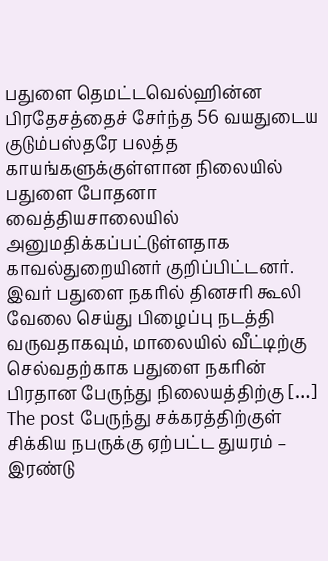பதுளை தெமட்டவெல்ஹின்ன பிரதேசத்தைச் சேர்ந்த 56 வயதுடைய குடும்பஸ்தரே பலத்த காயங்களுக்குள்ளான நிலையில் பதுளை போதனா வைத்தியசாலையில் அனுமதிக்கப்பட்டுள்ளதாக காவல்துறையினர் குறிப்பிட்டனர். இவர் பதுளை நகரில் தினசரி கூலி வேலை செய்து பிழைப்பு நடத்தி வருவதாகவும், மாலையில் வீட்டிற்கு செல்வதற்காக பதுளை நகரின் பிரதான பேருந்து நிலையத்திற்கு […]
The post பேருந்து சக்கரத்திற்குள் சிக்கிய நபருக்கு ஏற்பட்ட துயரம் – இரண்டு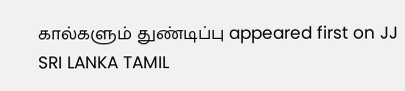கால்களும் துண்டிப்பு appeared first on JJ SRI LANKA TAMIL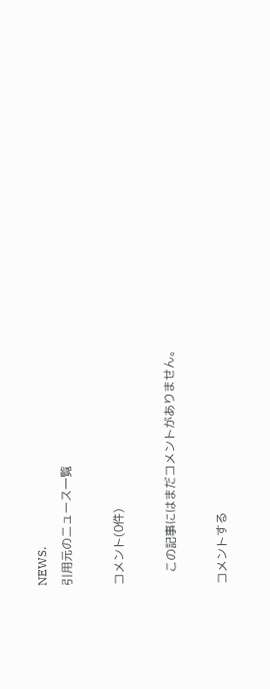NEWS.
引用元のニュース一覧

コメント(0件)

    この記事にはまだコメントがありません。

コメントする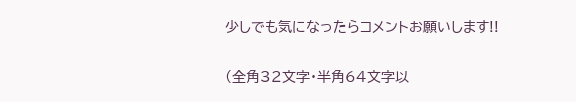少しでも気になったらコメントお願いします!!

(全角32文字・半角64文字以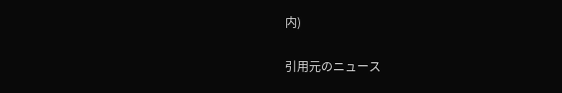内)

引用元のニュース